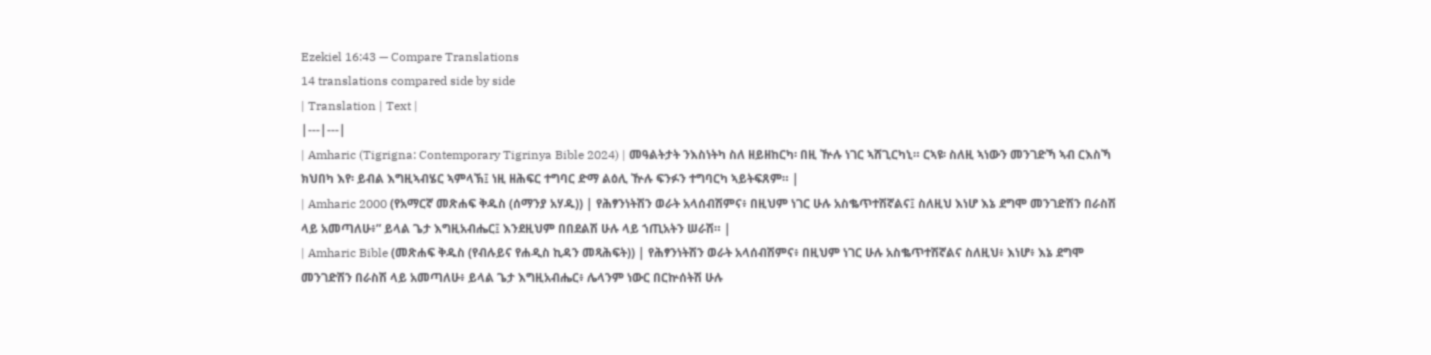Ezekiel 16:43 — Compare Translations
14 translations compared side by side
| Translation | Text |
|---|---|
| Amharic (Tigrigna: Contemporary Tigrinya Bible 2024) | መዓልትታት ንእስነትካ ስለ ዘይዘከርካ፡ በዚ ዅሉ ነገር ኣሸጊርካኒ። ርኣዩ፡ ስለዚ ኣነውን መንገድኻ ኣብ ርእስኻ ክህበካ እየ፡ ይብል እግዚኣብሄር ኣምላኽ፤ ነዚ ዘሕፍር ተግባር ድማ ልዕሊ ዅሉ ፍንፉን ተግባርካ ኣይትፍጸም። |
| Amharic 2000 (የአማርኛ መጽሐፍ ቅዱስ (ሰማንያ አሃዱ)) | የሕፃንነትሽን ወራት አላሰብሽምና፥ በዚህም ነገር ሁሉ አስቈጥተሽኛልና፤ ስለዚህ እነሆ እኔ ደግሞ መንገድሽን በራስሽ ላይ አመጣለሁ፥” ይላል ጌታ እግዚአብሔር፤ እንደዚህም በበደልሽ ሁሉ ላይ ኀጢአትን ሠራሽ። |
| Amharic Bible (መጽሐፍ ቅዱስ (የብሉይና የሐዲስ ኪዳን መጻሕፍት)) | የሕፃንነትሽን ወራት አላሰብሽምና፥ በዚህም ነገር ሁሉ አስቈጥተሽኛልና ስለዚህ፥ እነሆ፥ እኔ ደግሞ መንገድሽን በራስሽ ላይ አመጣለሁ፥ ይላል ጌታ እግዚአብሔር፥ ሌላንም ነውር በርኵሰትሽ ሁሉ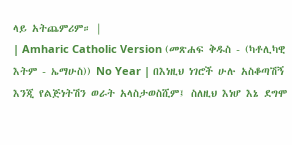ላይ አትጨምሪም። |
| Amharic Catholic Version (መጽሐፍ ቅዱስ - (ካቶሊካዊ እትም - ኤማሁስ)) No Year | በእነዚህ ነገሮች ሁሉ አስቆጣሽኝ እንጂ የልጅነትሽን ወራት አላስታወስሺም፤ ስለዚህ እነሆ እኔ ደግሞ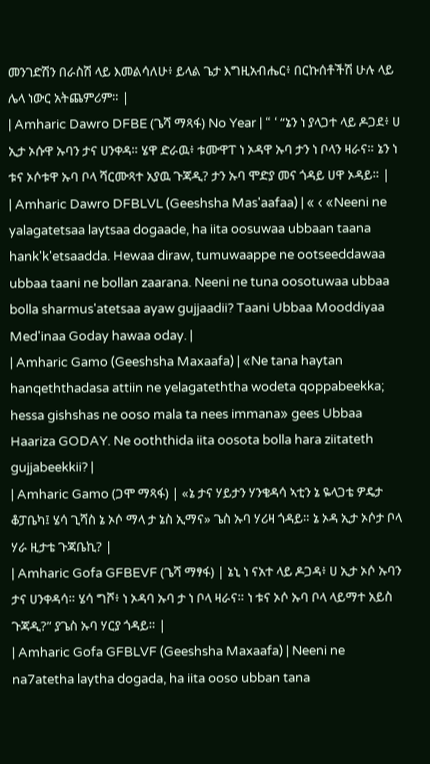መንገድሽን በራስሽ ላይ እመልሳለሁ፥ ይላል ጌታ እግዚአብሔር፥ በርኩሰቶችሽ ሁሉ ላይ ሌላ ነውር አትጨምሪም። |
| Amharic Dawro DFBE (ጌሻ ማጻፋ) No Year | “ ‘ “ኔን ነ ያላጋተ ላይ ዶጋደ፥ ሀ ኢታ ኦሱዋ ኡባን ታና ሀንቀዳ። ሄዋ ድራዉ፥ ቱሙዋፐ ነ ኦዳዋ ኡባ ታን ነ ቦላን ዛራና። ኔን ነ ቱና ኦሶቱዋ ኡባ ቦላ ሻርሙጻተ አያዉ ጉጃዲ? ታን ኡባ ሞድያ መና ጎዳይ ሀዋ ኦዳይ። |
| Amharic Dawro DFBLVL (Geeshsha Mas'aafaa) | « ‹ «Neeni ne yalagatetsaa laytsaa dogaade, ha iita oosuwaa ubbaan taana hank'k'etsaadda. Hewaa diraw, tumuwaappe ne ootseeddawaa ubbaa taani ne bollan zaarana. Neeni ne tuna oosotuwaa ubbaa bolla sharmus'atetsaa ayaw gujjaadii? Taani Ubbaa Mooddiyaa Med'inaa Goday hawaa oday. |
| Amharic Gamo (Geeshsha Maxaafa) | «Ne tana haytan hanqeththadasa attiin ne yelagateththa wodeta qoppabeekka; hessa gishshas ne ooso mala ta nees immana» gees Ubbaa Haariza GODAY. Ne ooththida iita oosota bolla hara ziitateth gujjabeekkii? |
| Amharic Gamo (ጋሞ ማጻፋ) | «ኔ ታና ሃይታን ሃንቄዳሳ ኣቲን ኔ ዬላጋቴ ዎዴታ ቆፓቤካ፤ ሄሳ ጊሻስ ኔ ኦሶ ማላ ታ ኔስ ኢማና» ጌስ ኡባ ሃሪዛ ጎዳይ። ኔ ኦዳ ኢታ ኦሶታ ቦላ ሃራ ዚታቴ ጉጃቤኪ? |
| Amharic Gofa GFBEVF (ጌሻ ማፃፋ) | ኔኒ ነ ናአተ ላይ ዶጋዳ፥ ሀ ኢታ ኦሶ ኡባን ታና ሀንቀዳሳ። ሄሳ ግሾ፥ ነ ኦዳባ ኡባ ታ ነ ቦላ ዛራና። ነ ቱና ኦሶ ኡባ ቦላ ላይማተ አይስ ጉጃዲ?” ያጌስ ኡባ ሃርያ ጎዳይ። |
| Amharic Gofa GFBLVF (Geeshsha Maxaafa) | Neeni ne na7atetha laytha dogada, ha iita ooso ubban tana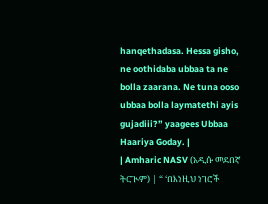hanqethadasa. Hessa gisho, ne oothidaba ubbaa ta ne bolla zaarana. Ne tuna ooso ubbaa bolla laymatethi ayis gujadiii?” yaagees Ubbaa Haariya Goday. |
| Amharic NASV (አዲሱ መደበኛ ትርጒም) | “ ‘በእነዚህ ነገሮች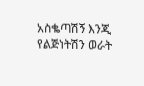አስቈጣሽኝ እንጂ የልጅነትሽን ወራት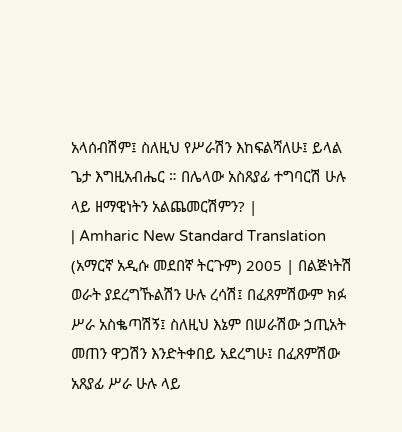አላሰብሽም፤ ስለዚህ የሥራሽን እከፍልሻለሁ፤ ይላል ጌታ እግዚአብሔር ። በሌላው አስጸያፊ ተግባርሽ ሁሉ ላይ ዘማዊነትን አልጨመርሽምን? |
| Amharic New Standard Translation (አማርኛ አዲሱ መደበኛ ትርጉም) 2005 | በልጅነትሽ ወራት ያደረግኹልሽን ሁሉ ረሳሽ፤ በፈጸምሽውም ክፉ ሥራ አስቈጣሽኝ፤ ስለዚህ እኔም በሠራሽው ኃጢአት መጠን ዋጋሽን እንድትቀበይ አደረግሁ፤ በፈጸምሽው አጸያፊ ሥራ ሁሉ ላይ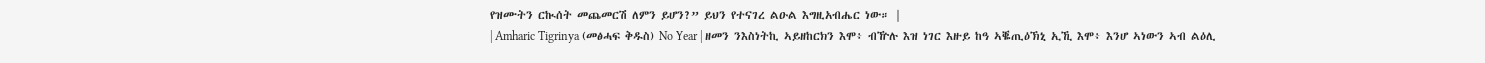የዝሙትን ርኲሰት መጨመርሽ ለምን ይሆን?” ይህን የተናገረ ልዑል እግዚአብሔር ነው። |
| Amharic Tigrinya (መፅሓፍ ቅዱስ) No Year | ዘመን ንእስነትኪ ኣይዘከርክን እሞ፥ ብዅሉ እዝ ነገር እዙይ ከዓ ኣቘጢዕኽኒ ኢኺ እሞ፥ እንሆ ኣነውን ኣብ ልዕሊ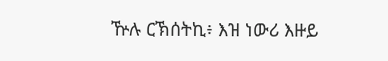ዅሉ ርኽሰትኪ፥ እዝ ነውሪ እዙይ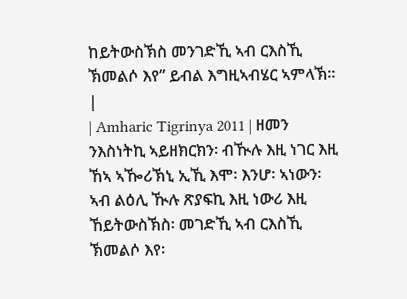ከይትውስኽስ መንገድኺ ኣብ ርእስኺ ኽመልሶ እየ” ይብል እግዚኣብሄር ኣምላኽ። |
| Amharic Tigrinya 2011 | ዘመን ንእስነትኪ ኣይዘክርክን፡ ብዂሉ እዚ ነገር እዚ ኸኣ ኣዀሪኽኒ ኢኺ እሞ፡ እንሆ፡ ኣነውን፡ ኣብ ልዕሊ ዂሉ ጽያፍኪ እዚ ነውሪ እዚ ኸይትውስኽስ፡ መገድኺ ኣብ ርእስኺ ኽመልሶ እየ፡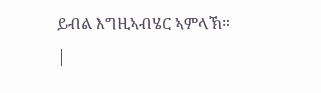ይብል እግዚኣብሄር ኣምላኽ። |